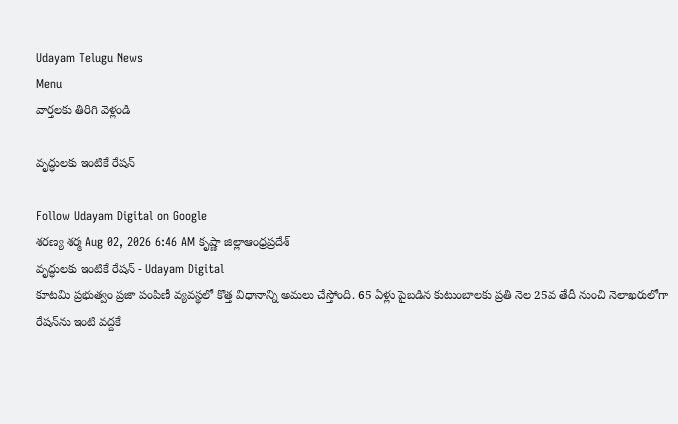Udayam Telugu News
Menu
వార్తలకు తిరిగి వెళ్లండి

వృద్ధులకు ఇంటికే రేషన్

Follow Udayam Digital on Google
శరణ్య శర్మ Aug 02, 2026 6:46 AM కృష్ణా జిల్లాఆంధ్రప్రదేశ్
వృద్ధులకు ఇంటికే రేషన్ - Udayam Digital
కూటమి ప్రభుత్వం ప్రజా పంపిణీ వ్యవస్థలో కొత్త విధానాన్ని అమలు చేస్తోంది. 65 ఏళ్లు పైబడిన కుటుంబాలకు ప్రతి నెల 25వ తేదీ నుంచి నెలాఖరులోగా రేషన్‌ను ఇంటి వద్దకే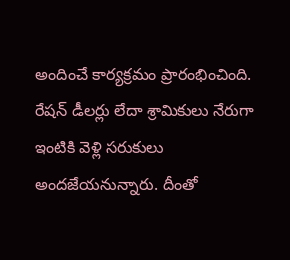అందించే కార్యక్రమం ప్రారంభించింది. రేషన్‌ డీలర్లు లేదా శ్రామికులు నేరుగా ఇంటికి వెళ్లి సరుకులు అందజేయనున్నారు. దీంతో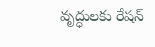వృద్ధులకు రేషన్‌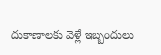దుకాణాలకు వెళ్లే ఇబ్బందులు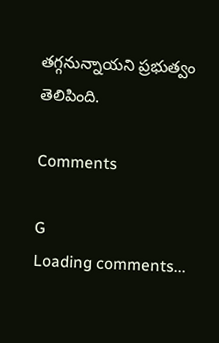తగ్గనున్నాయని ప్రభుత్వం తెలిపింది.

Comments

G
Loading comments...